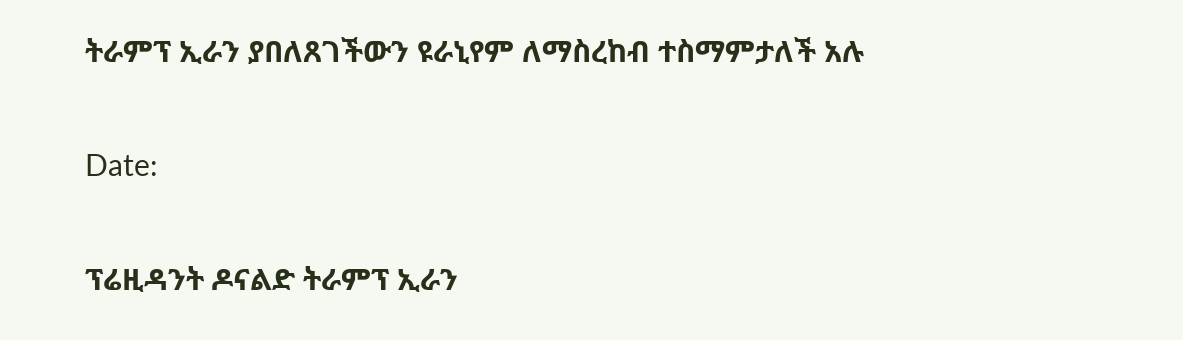ትራምፕ ኢራን ያበለጸገችውን ዩራኒየም ለማስረከብ ተስማምታለች አሉ

Date:

ፕሬዚዳንት ዶናልድ ትራምፕ ኢራን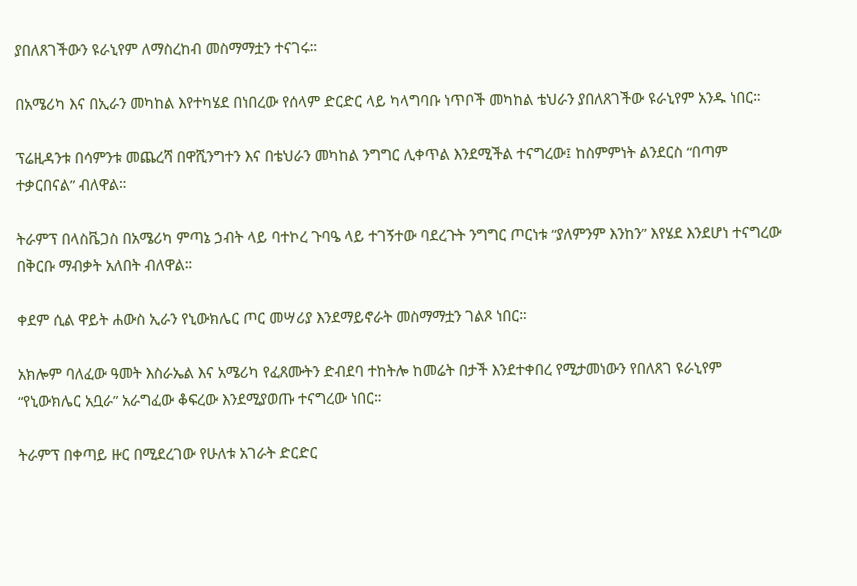ያበለጸገችውን ዩራኒየም ለማስረከብ መስማማቷን ተናገሩ።

በአሜሪካ እና በኢራን መካከል እየተካሄደ በነበረው የሰላም ድርድር ላይ ካላግባቡ ነጥቦች መካከል ቴህራን ያበለጸገችው ዩራኒየም አንዱ ነበር።

ፕሬዚዳንቱ በሳምንቱ መጨረሻ በዋሺንግተን እና በቴህራን መካከል ንግግር ሊቀጥል እንደሚችል ተናግረው፤ ከስምምነት ልንደርስ “በጣም ተቃርበናል” ብለዋል።

ትራምፕ በላስቬጋስ በአሜሪካ ምጣኔ ኃብት ላይ ባተኮረ ጉባዔ ላይ ተገኝተው ባደረጉት ንግግር ጦርነቱ “ያለምንም እንከን” እየሄደ እንደሆነ ተናግረው በቅርቡ ማብቃት አለበት ብለዋል።

ቀደም ሲል ዋይት ሐውስ ኢራን የኒውክሌር ጦር መሣሪያ እንደማይኖራት መስማማቷን ገልጾ ነበር።

አክሎም ባለፈው ዓመት እስራኤል እና አሜሪካ የፈጸሙትን ድብደባ ተከትሎ ከመሬት በታች እንደተቀበረ የሚታመነውን የበለጸገ ዩራኒየም “የኒውክሌር አቧራ” አራግፈው ቆፍረው እንደሚያወጡ ተናግረው ነበር።

ትራምፕ በቀጣይ ዙር በሚደረገው የሁለቱ አገራት ድርድር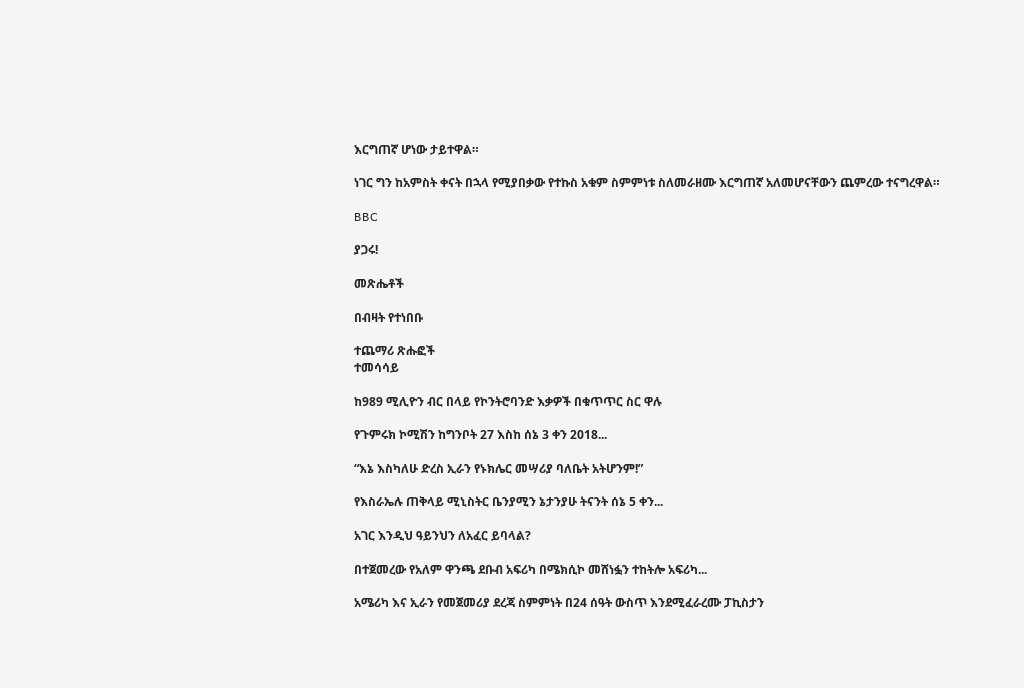እርግጠኛ ሆነው ታይተዋል።

ነገር ግን ከአምስት ቀናት በኋላ የሚያበቃው የተኩስ አቁም ስምምነቱ ስለመራዘሙ እርግጠኛ አለመሆናቸውን ጨምረው ተናግረዋል።

BBC

ያጋሩ!

መጽሔቶች

በብዛት የተነበቡ

ተጨማሪ ጽሑፎች
ተመሳሳይ

ከ989 ሚሊዮን ብር በላይ የኮንትሮባንድ እቃዎች በቁጥጥር ስር ዋሉ

የጉምሩክ ኮሚሽን ከግንቦት 27 እስከ ሰኔ 3 ቀን 2018...

“እኔ እስካለሁ ድረስ ኢራን የኑክሌር መሣሪያ ባለቤት አትሆንም!”

የእስራኤሉ ጠቅላይ ሚኒስትር ቤንያሚን ኔታንያሁ ትናንት ሰኔ 5 ቀን...

አገር እንዲህ ዓይንህን ለአፈር ይባላል?

በተጀመረው የአለም ዋንጫ ደቡብ አፍሪካ በሜክሲኮ መሸነፏን ተከትሎ አፍሪካ...

አሜሪካ እና ኢራን የመጀመሪያ ደረጃ ስምምነት በ24 ሰዓት ውስጥ እንደሚፈራረሙ ፓኪስታን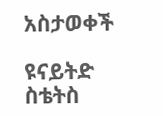አስታወቀች

ዩናይትድ ስቴትስ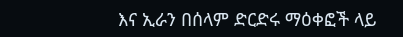እና ኢራን በሰላም ድርድሩ ማዕቀፎች ላይ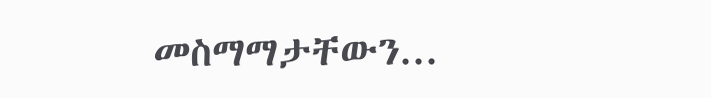መስማማታቸውን...